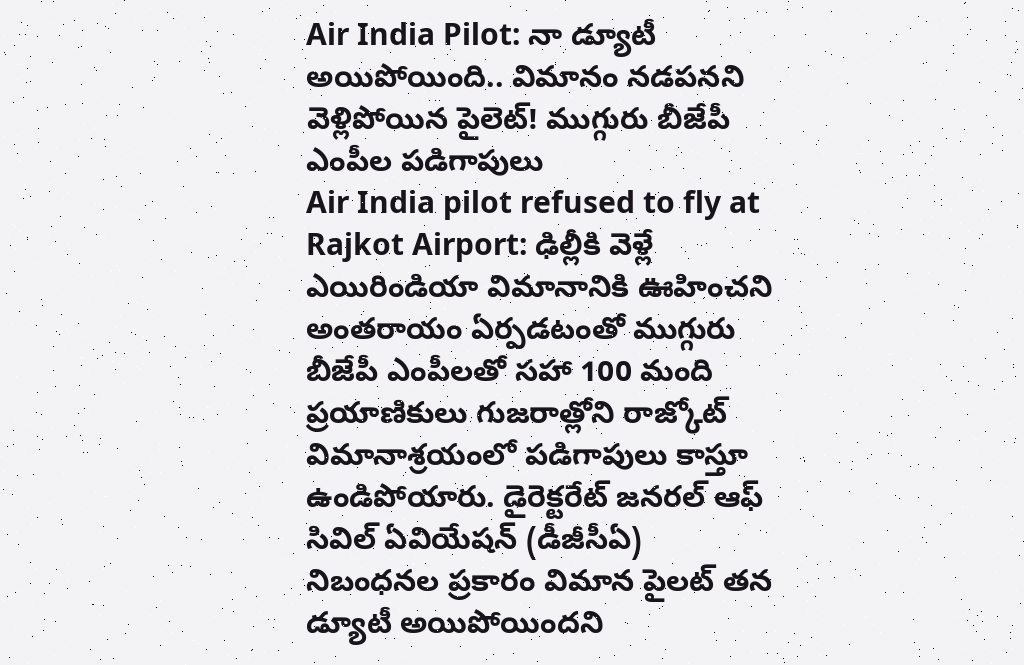Air India Pilot: నా డ్యూటీ అయిపోయింది.. విమానం నడపనని వెళ్లిపోయిన పైలెట్! ముగ్గురు బీజేపీ ఎంపీల పడిగాపులు
Air India pilot refused to fly at Rajkot Airport: ఢిల్లీకి వెళ్లే ఎయిరిండియా విమానానికి ఊహించని అంతరాయం ఏర్పడటంతో ముగ్గురు బీజేపీ ఎంపీలతో సహా 100 మంది ప్రయాణికులు గుజరాత్లోని రాజ్కోట్ విమానాశ్రయంలో పడిగాపులు కాస్తూ ఉండిపోయారు. డైరెక్టరేట్ జనరల్ ఆఫ్ సివిల్ ఏవియేషన్ (డీజీసీఏ) నిబంధనల ప్రకారం విమాన పైలట్ తన డ్యూటీ అయిపోయిందని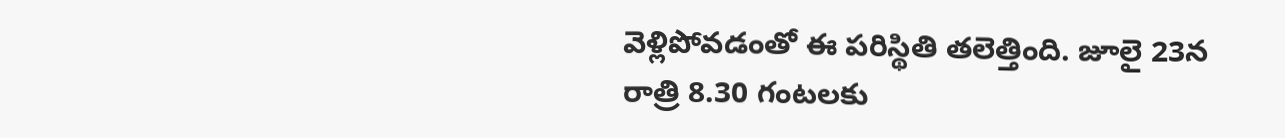వెళ్లిపోవడంతో ఈ పరిస్థితి తలెత్తింది. జూలై 23న రాత్రి 8.30 గంటలకు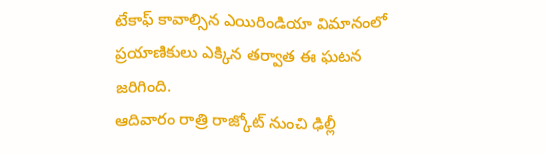టేకాఫ్ కావాల్సిన ఎయిరిండియా విమానంలో ప్రయాణికులు ఎక్కిన తర్వాత ఈ ఘటన జరిగింది.
ఆదివారం రాత్రి రాజ్కోట్ నుంచి ఢిల్లీ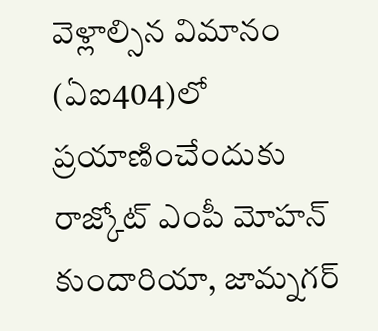వెళ్లాల్సిన విమానం (ఏఐ404)లో ప్రయాణించేందుకు రాజ్కోట్ ఎంపీ మోహన్ కుందారియా, జామ్నగర్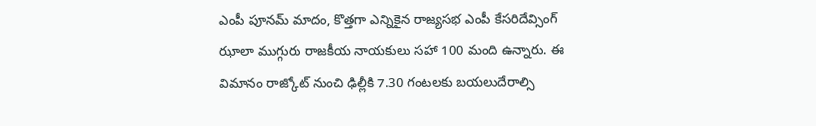ఎంపీ పూనమ్ మాదం, కొత్తగా ఎన్నికైన రాజ్యసభ ఎంపీ కేసరిదేవ్సింగ్ ఝాలా ముగ్గురు రాజకీయ నాయకులు సహా 100 మంది ఉన్నారు. ఈ విమానం రాజ్కోట్ నుంచి ఢిల్లీకి 7.30 గంటలకు బయలుదేరాల్సి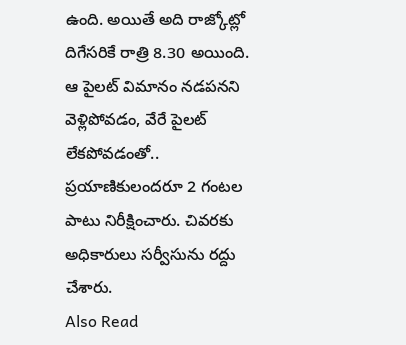ఉంది. అయితే అది రాజ్కోట్లో దిగేసరికే రాత్రి 8.30 అయింది. ఆ పైలట్ విమానం నడపనని వెళ్లిపోవడం, వేరే పైలట్ లేకపోవడంతో.. ప్రయాణికులందరూ 2 గంటల పాటు నిరీక్షించారు. చివరకు అధికారులు సర్వీసును రద్దు చేశారు.
Also Read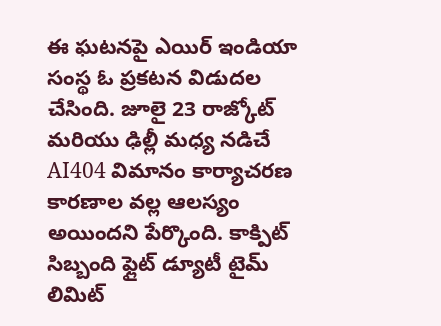ఈ ఘటనపై ఎయిర్ ఇండియా సంస్థ ఓ ప్రకటన విడుదల చేసింది. జూలై 23 రాజ్కోట్ మరియు ఢిల్లీ మధ్య నడిచే AI404 విమానం కార్యాచరణ కారణాల వల్ల ఆలస్యం అయిందని పేర్కొంది. కాక్పిట్ సిబ్బంది ఫ్లైట్ డ్యూటీ టైమ్ లిమిట్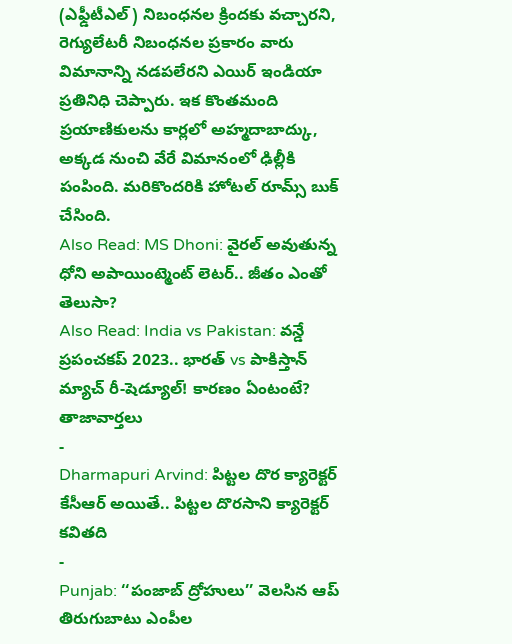(ఎఫ్డీటీఎల్) నిబంధనల క్రిందకు వచ్చారని, రెగ్యులేటరీ నిబంధనల ప్రకారం వారు విమానాన్ని నడపలేరని ఎయిర్ ఇండియా ప్రతినిధి చెప్పారు. ఇక కొంతమంది ప్రయాణికులను కార్లలో అహ్మదాబాద్కు, అక్కడ నుంచి వేరే విమానంలో ఢిల్లీకి పంపింది. మరికొందరికి హోటల్ రూమ్స్ బుక్ చేసింది.
Also Read: MS Dhoni: వైరల్ అవుతున్న ధోని అపాయింట్మెంట్ లెటర్.. జీతం ఎంతో తెలుసా?
Also Read: India vs Pakistan: వన్డే ప్రపంచకప్ 2023.. భారత్ vs పాకిస్తాన్ మ్యాచ్ రీ-షెడ్యూల్! కారణం ఏంటంటే?
తాజావార్తలు
-
Dharmapuri Arvind: పిట్టల దొర క్యారెక్టర్ కేసీఆర్ అయితే.. పిట్టల దొరసాని క్యారెక్టర్ కవితది
-
Punjab: ‘‘పంజాబ్ ద్రోహులు’’ వెలసిన ఆప్ తిరుగుబాటు ఎంపీల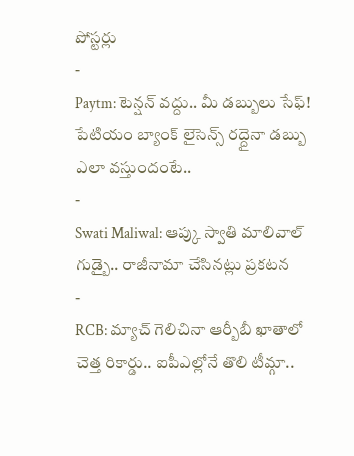పోస్టర్లు
-
Paytm: టెన్షన్ వద్దు.. మీ డబ్బులు సేఫ్! పేటియం బ్యాంక్ లైసెన్స్ రద్దైనా డబ్బు ఎలా వస్తుందంటే..
-
Swati Maliwal: ఆప్కు స్వాతి మాలివాల్ గుడ్బై.. రాజీనామా చేసినట్లు ప్రకటన
-
RCB: మ్యాచ్ గెలిచినా ఆర్బీబీ ఖాతాలో చెత్త రికార్డు.. ఐపీఎల్లోనే తొలి టీమ్గా..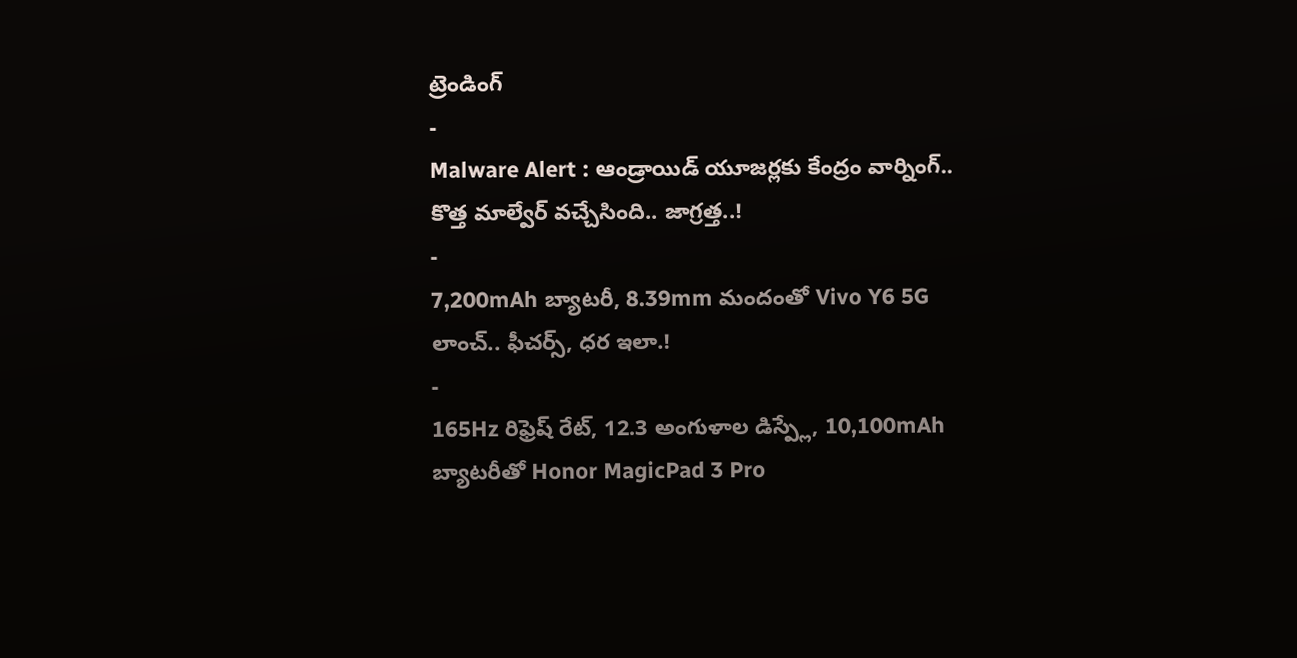ట్రెండింగ్
-
Malware Alert : ఆండ్రాయిడ్ యూజర్లకు కేంద్రం వార్నింగ్.. కొత్త మాల్వేర్ వచ్చేసింది.. జాగ్రత్త..!
-
7,200mAh బ్యాటరీ, 8.39mm మందంతో Vivo Y6 5G లాంచ్.. ఫీచర్స్, ధర ఇలా.!
-
165Hz రిఫ్రెష్ రేట్, 12.3 అంగుళాల డిస్ప్లే, 10,100mAh బ్యాటరీతో Honor MagicPad 3 Pro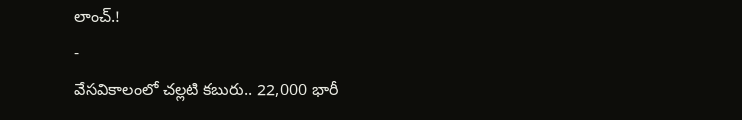లాంచ్.!
-
వేసవికాలంలో చల్లటి కబురు.. 22,000 భారీ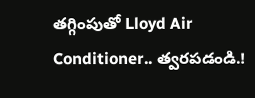తగ్గింపుతో Lloyd Air Conditioner.. త్వరపడండి.!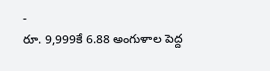-
రూ. 9,999కే 6.88 అంగుళాల పెద్ద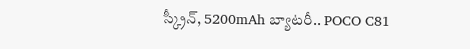స్క్రీన్, 5200mAh బ్యాటరీ.. POCO C81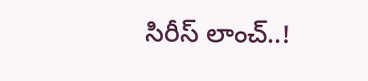సిరీస్ లాంచ్..!